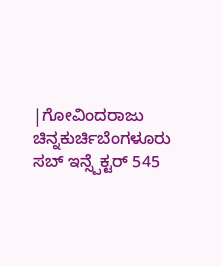|ಗೋವಿಂದರಾಜು ಚಿನ್ನಕುರ್ಚಿಬೆಂಗಳೂರು
ಸಬ್ ಇನ್ಸ್ಪೆಕ್ಟರ್ 545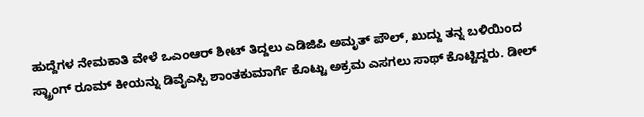ಹುದ್ದೆಗಳ ನೇಮಕಾತಿ ವೇಳೆ ಒಎಂಆರ್ ಶೀಟ್ ತಿದ್ದಲು ಎಡಿಜಿಪಿ ಅಮೃತ್ ಪೌಲ್, ಖುದ್ದು ತನ್ನ ಬಳಿಯಿಂದ ಸ್ಟ್ರಾಂಗ್ ರೂಮ್ ಕೀಯನ್ನು ಡಿವೈಎಸ್ಪಿ ಶಾಂತಕುಮಾರ್ಗೆ ಕೊಟ್ಟು ಅಕ್ರಮ ಎಸಗಲು ಸಾಥ್ ಕೊಟ್ಟಿದ್ದರು. ಡೀಲ್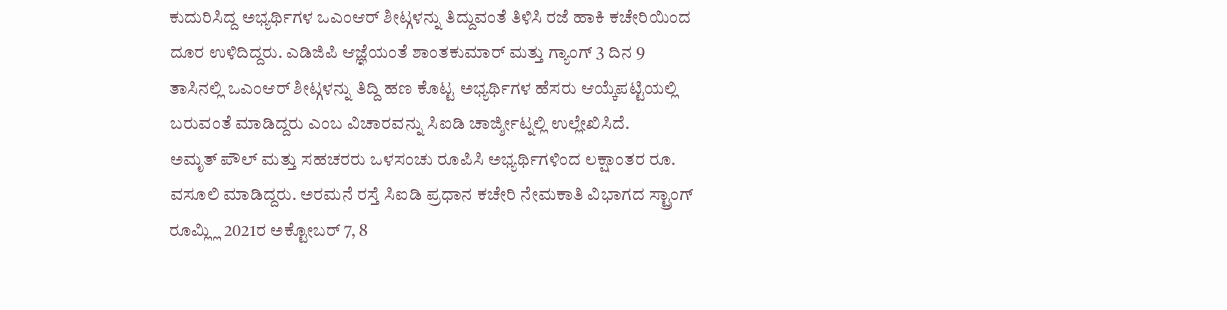ಕುದುರಿಸಿದ್ದ ಅಭ್ಯರ್ಥಿಗಳ ಒಎಂಆರ್ ಶೀಟ್ಗಳನ್ನು ತಿದ್ದುವಂತೆ ತಿಳಿಸಿ ರಜೆ ಹಾಕಿ ಕಚೇರಿಯಿಂದ ದೂರ ಉಳಿದಿದ್ದರು. ಎಡಿಜಿಪಿ ಆಜ್ಞೆಯಂತೆ ಶಾಂತಕುಮಾರ್ ಮತ್ತು ಗ್ಯಾಂಗ್ 3 ದಿನ 9 ತಾಸಿನಲ್ಲಿ ಒಎಂಆರ್ ಶೀಟ್ಗಳನ್ನು ತಿದ್ದಿ ಹಣ ಕೊಟ್ಟ ಅಭ್ಯರ್ಥಿಗಳ ಹೆಸರು ಆಯ್ಕೆಪಟ್ಟಿಯಲ್ಲಿ ಬರುವಂತೆ ಮಾಡಿದ್ದರು ಎಂಬ ವಿಚಾರವನ್ನು ಸಿಐಡಿ ಚಾರ್ಜ್ಶೀಟ್ನಲ್ಲಿ ಉಲ್ಲೇಖಿಸಿದೆ.
ಅಮೃತ್ ಪೌಲ್ ಮತ್ತು ಸಹಚರರು ಒಳಸಂಚು ರೂಪಿಸಿ ಅಭ್ಯರ್ಥಿಗಳಿಂದ ಲಕ್ಷಾಂತರ ರೂ. ವಸೂಲಿ ಮಾಡಿದ್ದರು. ಅರಮನೆ ರಸ್ತೆ ಸಿಐಡಿ ಪ್ರಧಾನ ಕಚೇರಿ ನೇಮಕಾತಿ ವಿಭಾಗದ ಸ್ಟ್ರಾಂಗ್ ರೂಮ್ಲ್ಲಿ 2021ರ ಅಕ್ಟೋಬರ್ 7, 8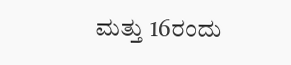ಮತ್ತು 16ರಂದು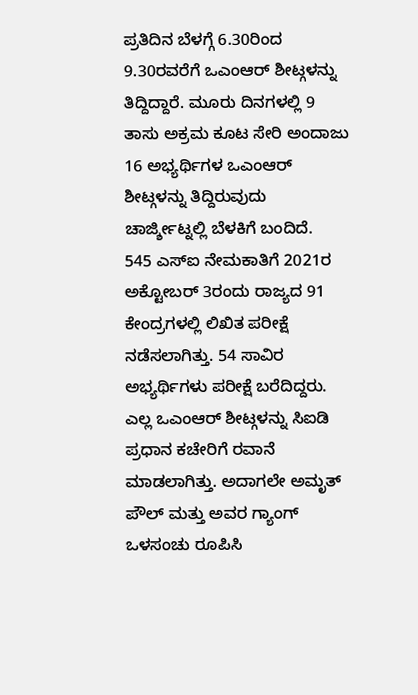ಪ್ರತಿದಿನ ಬೆಳಗ್ಗೆ 6.30ರಿಂದ 9.30ರವರೆಗೆ ಒಎಂಆರ್ ಶೀಟ್ಗಳನ್ನು ತಿದ್ದಿದ್ದಾರೆ. ಮೂರು ದಿನಗಳಲ್ಲಿ 9 ತಾಸು ಅಕ್ರಮ ಕೂಟ ಸೇರಿ ಅಂದಾಜು 16 ಅಭ್ಯರ್ಥಿಗಳ ಒಎಂಆರ್ ಶೀಟ್ಗಳನ್ನು ತಿದ್ದಿರುವುದು ಚಾರ್ಜ್ಶೀಟ್ನಲ್ಲಿ ಬೆಳಕಿಗೆ ಬಂದಿದೆ.
545 ಎಸ್ಐ ನೇಮಕಾತಿಗೆ 2021ರ ಅಕ್ಟೋಬರ್ 3ರಂದು ರಾಜ್ಯದ 91 ಕೇಂದ್ರಗಳಲ್ಲಿ ಲಿಖಿತ ಪರೀಕ್ಷೆ ನಡೆಸಲಾಗಿತ್ತು. 54 ಸಾವಿರ ಅಭ್ಯರ್ಥಿಗಳು ಪರೀಕ್ಷೆ ಬರೆದಿದ್ದರು. ಎಲ್ಲ ಒಎಂಆರ್ ಶೀಟ್ಗಳನ್ನು ಸಿಐಡಿ ಪ್ರಧಾನ ಕಚೇರಿಗೆ ರವಾನೆ ಮಾಡಲಾಗಿತ್ತು. ಅದಾಗಲೇ ಅಮೃತ್ ಪೌಲ್ ಮತ್ತು ಅವರ ಗ್ಯಾಂಗ್ ಒಳಸಂಚು ರೂಪಿಸಿ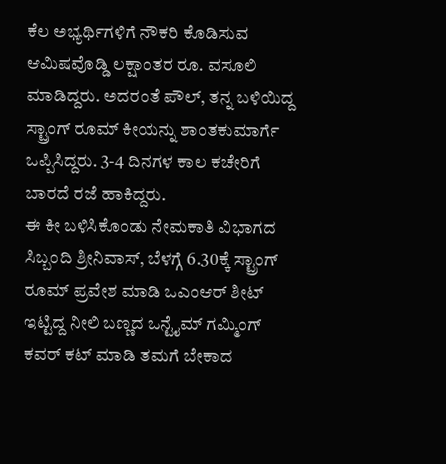ಕೆಲ ಅಭ್ಯರ್ಥಿಗಳಿಗೆ ನೌಕರಿ ಕೊಡಿಸುವ ಆಮಿಷವೊಡ್ಡಿ ಲಕ್ಷಾಂತರ ರೂ. ವಸೂಲಿ ಮಾಡಿದ್ದರು. ಅದರಂತೆ ಪೌಲ್, ತನ್ನ ಬಳಿಯಿದ್ದ ಸ್ಟ್ರಾಂಗ್ ರೂಮ್ ಕೀಯನ್ನು ಶಾಂತಕುಮಾರ್ಗೆ ಒಪ್ಪಿಸಿದ್ದರು. 3-4 ದಿನಗಳ ಕಾಲ ಕಚೇರಿಗೆ ಬಾರದೆ ರಜೆ ಹಾಕಿದ್ದರು.
ಈ ಕೀ ಬಳಿಸಿಕೊಂಡು ನೇಮಕಾತಿ ವಿಭಾಗದ ಸಿಬ್ಬಂದಿ ಶ್ರೀನಿವಾಸ್, ಬೆಳಗ್ಗೆ 6.30ಕ್ಕೆ ಸ್ಟ್ರಾಂಗ್ ರೂಮ್ ಪ್ರವೇಶ ಮಾಡಿ ಒಎಂಆರ್ ಶೀಟ್ ಇಟ್ಟಿದ್ದ ನೀಲಿ ಬಣ್ಣದ ಒನ್ಟೈಮ್ ಗಮ್ಮಿಂಗ್ ಕವರ್ ಕಟ್ ಮಾಡಿ ತಮಗೆ ಬೇಕಾದ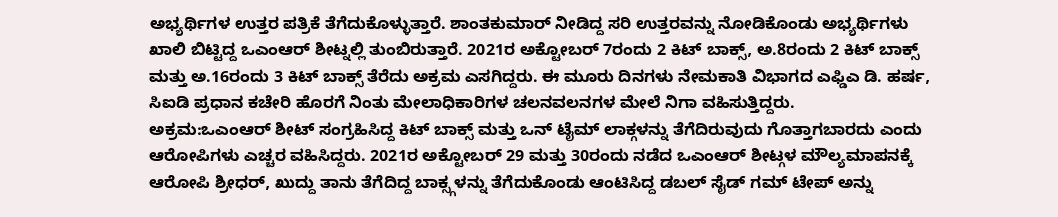ಅಭ್ಯರ್ಥಿಗಳ ಉತ್ತರ ಪತ್ರಿಕೆ ತೆಗೆದುಕೊಳ್ಳುತ್ತಾರೆ. ಶಾಂತಕುಮಾರ್ ನೀಡಿದ್ದ ಸರಿ ಉತ್ತರವನ್ನು ನೋಡಿಕೊಂಡು ಅಭ್ಯರ್ಥಿಗಳು ಖಾಲಿ ಬಿಟ್ಟಿದ್ದ ಒಎಂಆರ್ ಶೀಟ್ನಲ್ಲಿ ತುಂಬಿರುತ್ತಾರೆ. 2021ರ ಅಕ್ಟೋಬರ್ 7ರಂದು 2 ಕಿಟ್ ಬಾಕ್ಸ್, ಅ.8ರಂದು 2 ಕಿಟ್ ಬಾಕ್ಸ್ ಮತ್ತು ಅ.16ರಂದು 3 ಕಿಟ್ ಬಾಕ್ಸ್ ತೆರೆದು ಅಕ್ರಮ ಎಸಗಿದ್ದರು. ಈ ಮೂರು ದಿನಗಳು ನೇಮಕಾತಿ ವಿಭಾಗದ ಎಫ್ಡಿಎ ಡಿ. ಹರ್ಷ, ಸಿಐಡಿ ಪ್ರಧಾನ ಕಚೇರಿ ಹೊರಗೆ ನಿಂತು ಮೇಲಾಧಿಕಾರಿಗಳ ಚಲನವಲನಗಳ ಮೇಲೆ ನಿಗಾ ವಹಿಸುತ್ತಿದ್ದರು.
ಅಕ್ರಮ:ಒಎಂಆರ್ ಶೀಟ್ ಸಂಗ್ರಹಿಸಿದ್ದ ಕಿಟ್ ಬಾಕ್ಸ್ ಮತ್ತು ಒನ್ ಟೈಮ್ ಲಾಕ್ಗಳನ್ನು ತೆಗೆದಿರುವುದು ಗೊತ್ತಾಗಬಾರದು ಎಂದು ಆರೋಪಿಗಳು ಎಚ್ಚರ ವಹಿಸಿದ್ದರು. 2021ರ ಅಕ್ಟೋಬರ್ 29 ಮತ್ತು 30ರಂದು ನಡೆದ ಒಎಂಆರ್ ಶೀಟ್ಗಳ ಮೌಲ್ಯಮಾಪನಕ್ಕೆ ಆರೋಪಿ ಶ್ರೀಧರ್, ಖುದ್ದು ತಾನು ತೆಗೆದಿದ್ದ ಬಾಕ್ಸ್ಗಳನ್ನು ತೆಗೆದುಕೊಂಡು ಆಂಟಿಸಿದ್ದ ಡಬಲ್ ಸೈಡ್ ಗಮ್ ಟೇಪ್ ಅನ್ನು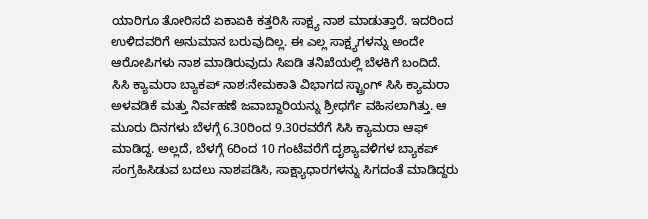ಯಾರಿಗೂ ತೋರಿಸದೆ ಏಕಾಏಕಿ ಕತ್ತರಿಸಿ ಸಾಕ್ಷ್ಯ ನಾಶ ಮಾಡುತ್ತಾರೆ. ಇದರಿಂದ ಉಳಿದವರಿಗೆ ಅನುಮಾನ ಬರುವುದಿಲ್ಲ. ಈ ಎಲ್ಲ ಸಾಕ್ಷ್ಯಗಳನ್ನು ಅಂದೇ ಆರೋಪಿಗಳು ನಾಶ ಮಾಡಿರುವುದು ಸಿಐಡಿ ತನಿಖೆಯಲ್ಲಿ ಬೆಳಕಿಗೆ ಬಂದಿದೆ.
ಸಿಸಿ ಕ್ಯಾಮರಾ ಬ್ಯಾಕಪ್ ನಾಶ:ನೇಮಕಾತಿ ವಿಭಾಗದ ಸ್ಟ್ರಾಂಗ್ ಸಿಸಿ ಕ್ಯಾಮರಾ ಅಳವಡಿಕೆ ಮತ್ತು ನಿರ್ವಹಣೆ ಜವಾಬ್ದಾರಿಯನ್ನು ಶ್ರೀಧರ್ಗೆ ವಹಿಸಲಾಗಿತ್ತು. ಆ ಮೂರು ದಿನಗಳು ಬೆಳಗ್ಗೆ 6.30ರಿಂದ 9.30ರವರೆಗೆ ಸಿಸಿ ಕ್ಯಾಮರಾ ಆಫ್ ಮಾಡಿದ್ದ. ಅಲ್ಲದೆ, ಬೆಳಗ್ಗೆ 6ರಿಂದ 10 ಗಂಟೆವರೆಗೆ ದೃಶ್ಯಾವಳಿಗಳ ಬ್ಯಾಕಪ್ ಸಂಗ್ರಹಿಸಿಡುವ ಬದಲು ನಾಶಪಡಿಸಿ, ಸಾಕ್ಷ್ಯಾಧಾರಗಳನ್ನು ಸಿಗದಂತೆ ಮಾಡಿದ್ದರು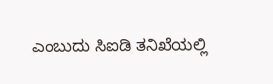ಎಂಬುದು ಸಿಐಡಿ ತನಿಖೆಯಲ್ಲಿ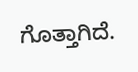ಗೊತ್ತಾಗಿದೆ.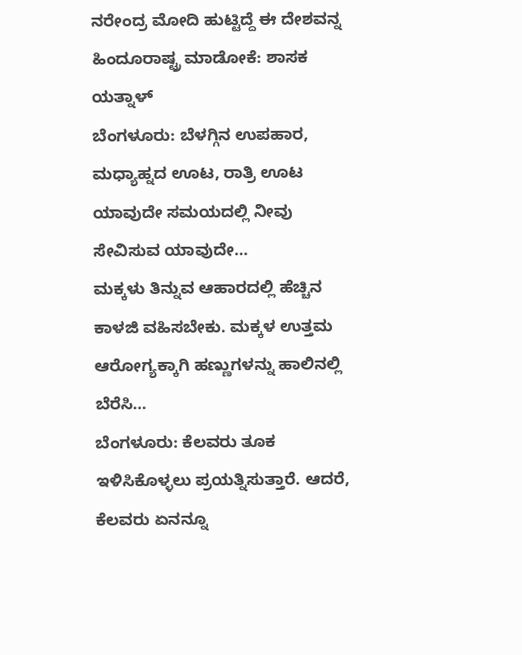ನರೇಂದ್ರ ಮೋದಿ ಹುಟ್ಟಿದ್ದೆ ಈ ದೇಶವನ್ನ ಹಿಂದೂರಾಷ್ಟ್ರ ಮಾಡೋಕೆ: ಶಾಸಕ ಯತ್ನಾಳ್
ಬೆಂಗಳೂರು: ಬೆಳಗ್ಗಿನ ಉಪಹಾರ, ಮಧ್ಯಾಹ್ನದ ಊಟ, ರಾತ್ರಿ ಊಟ ಯಾವುದೇ ಸಮಯದಲ್ಲಿ ನೀವು ಸೇವಿಸುವ ಯಾವುದೇ…
ಮಕ್ಕಳು ತಿನ್ನುವ ಆಹಾರದಲ್ಲಿ ಹೆಚ್ಚಿನ ಕಾಳಜಿ ವಹಿಸಬೇಕು. ಮಕ್ಕಳ ಉತ್ತಮ ಆರೋಗ್ಯಕ್ಕಾಗಿ ಹಣ್ಣುಗಳನ್ನು ಹಾಲಿನಲ್ಲಿ ಬೆರೆಸಿ…
ಬೆಂಗಳೂರು: ಕೆಲವರು ತೂಕ ಇಳಿಸಿಕೊಳ್ಳಲು ಪ್ರಯತ್ನಿಸುತ್ತಾರೆ. ಆದರೆ, ಕೆಲವರು ಏನನ್ನೂ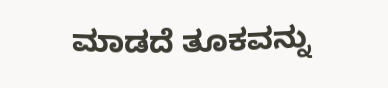ಮಾಡದೆ ತೂಕವನ್ನು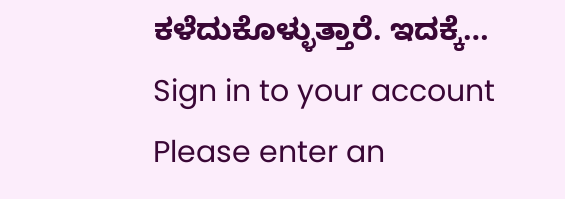ಕಳೆದುಕೊಳ್ಳುತ್ತಾರೆ. ಇದಕ್ಕೆ…
Sign in to your account
Please enter an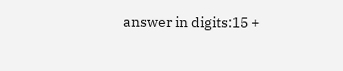answer in digits:15 +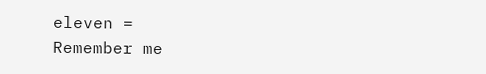eleven =
Remember me